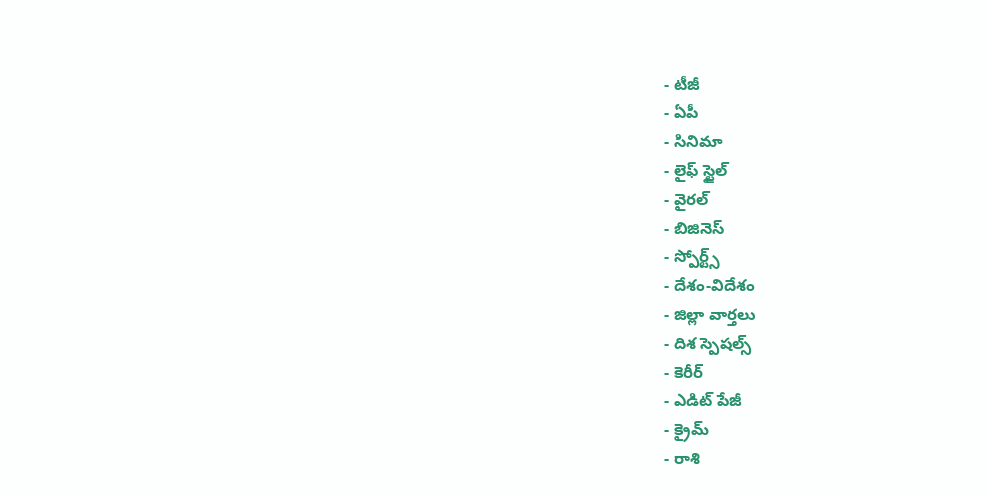- టీజీ
- ఏపీ
- సినిమా
- లైఫ్ స్టైల్
- వైరల్
- బిజినెస్
- స్పోర్ట్స్
- దేశం-విదేశం
- జిల్లా వార్తలు
- దిశ స్పెషల్స్
- కెరీర్
- ఎడిట్ పేజీ
- క్రైమ్
- రాశి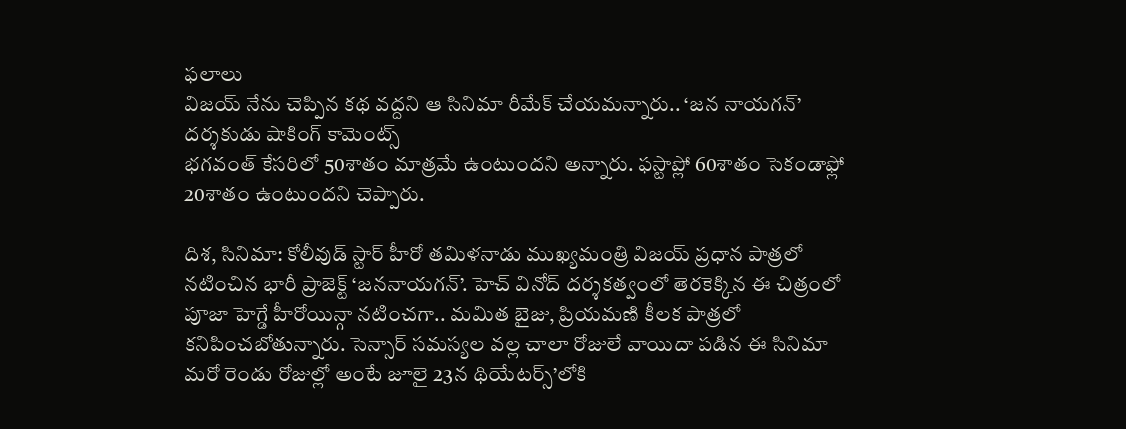ఫలాలు
విజయ్ నేను చెప్పిన కథ వద్దని ఆ సినిమా రీమేక్ చేయమన్నారు.. ‘జన నాయగన్’ దర్శకుడు షాకింగ్ కామెంట్స్
భగవంత్ కేసరిలో 50శాతం మాత్రమే ఉంటుందని అన్నారు. ఫస్టాప్లో 60శాతం సెకండాఫ్లో 20శాతం ఉంటుందని చెప్పారు.

దిశ, సినిమా: కోలీవుడ్ స్టార్ హీరో తమిళనాడు ముఖ్యమంత్రి విజయ్ ప్రధాన పాత్రలో నటించిన భారీ ప్రాజెక్ట్ ‘జననాయగన్’. హెచ్ వినోద్ దర్శకత్వంలో తెరకెక్కిన ఈ చిత్రంలో పూజా హెగ్డే హీరోయిన్గా నటించగా.. మమిత బైజు, ప్రియమణి కీలక పాత్రలో కనిపించబోతున్నారు. సెన్సార్ సమస్యల వల్ల చాలా రోజులే వాయిదా పడిన ఈ సినిమా మరో రెండు రోజుల్లో అంటే జూలై 23న థియేటర్స్’లోకి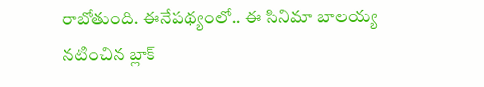రాబోతుంది. ఈనేపథ్యంలో.. ఈ సినిమా బాలయ్య నటించిన బ్లాక్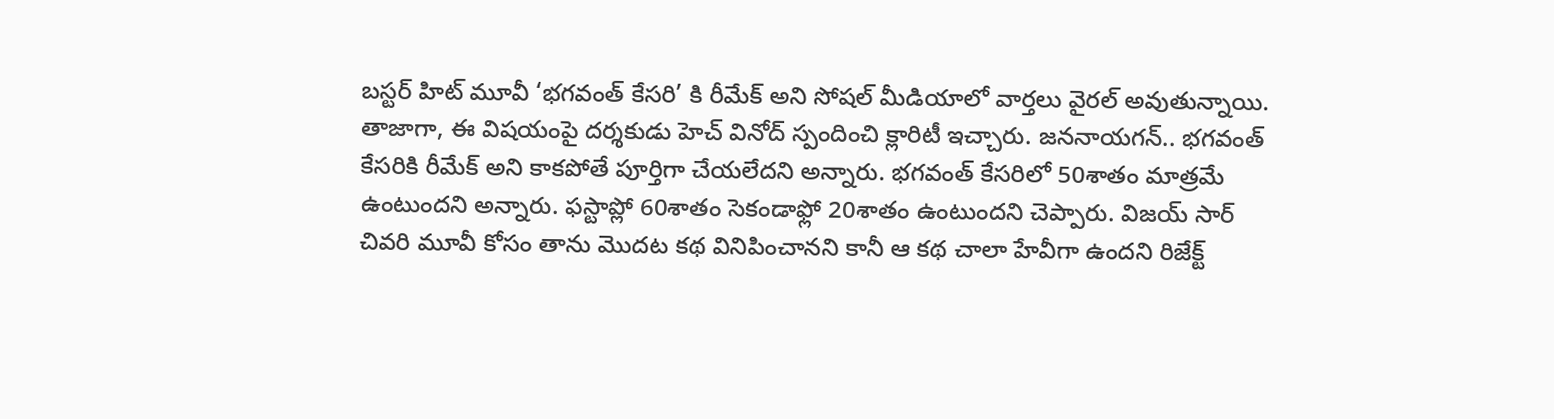బస్టర్ హిట్ మూవీ ‘భగవంత్ కేసరి’ కి రీమేక్ అని సోషల్ మీడియాలో వార్తలు వైరల్ అవుతున్నాయి. తాజాగా, ఈ విషయంపై దర్శకుడు హెచ్ వినోద్ స్పందించి క్లారిటీ ఇచ్చారు. జననాయగన్.. భగవంత్ కేసరికి రీమేక్ అని కాకపోతే పూర్తిగా చేయలేదని అన్నారు. భగవంత్ కేసరిలో 50శాతం మాత్రమే ఉంటుందని అన్నారు. ఫస్టాప్లో 60శాతం సెకండాఫ్లో 20శాతం ఉంటుందని చెప్పారు. విజయ్ సార్ చివరి మూవీ కోసం తాను మొదట కథ వినిపించానని కానీ ఆ కథ చాలా హేవీగా ఉందని రిజేక్ట్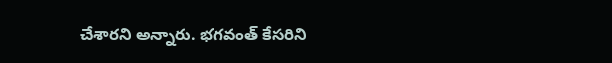చేశారని అన్నారు. భగవంత్ కేసరిని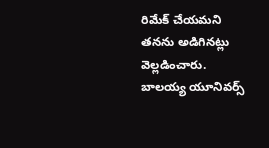రిమేక్ చేయమని తనను అడిగినట్లు వెల్లడించారు.
బాలయ్య యూనివర్స్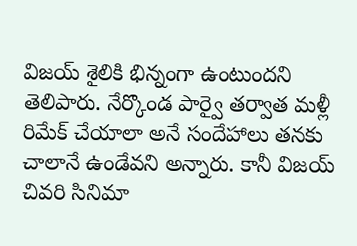విజయ్ శైలికి భిన్నంగా ఉంటుందని తెలిపారు. నేర్కొండ పార్వై తర్వాత మళ్లీ రిమేక్ చేయాలా అనే సందేహాలు తనకు చాలానే ఉండేవని అన్నారు. కానీ విజయ్ చివరి సినిమా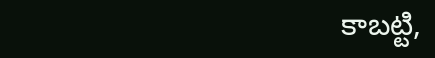కాబట్టి,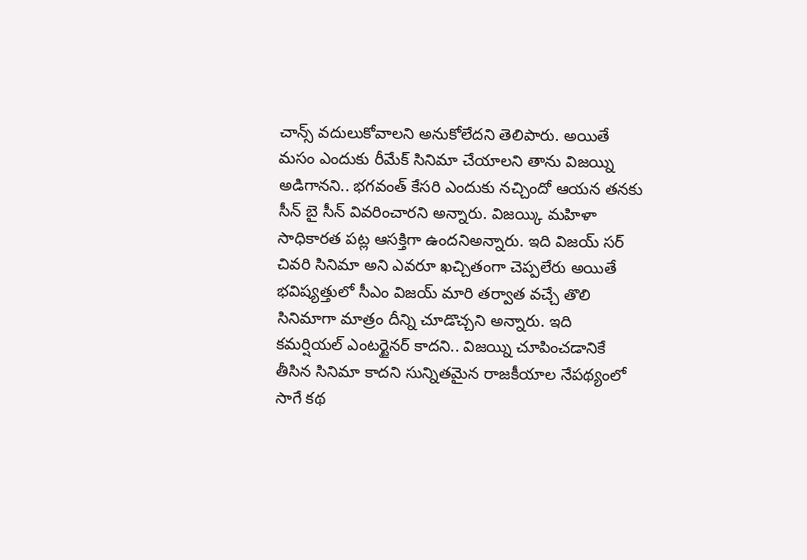చాన్స్ వదులుకోవాలని అనుకోలేదని తెలిపారు. అయితే మసం ఎందుకు రీమేక్ సినిమా చేయాలని తాను విజయ్ని అడిగానని.. భగవంత్ కేసరి ఎందుకు నచ్చిందో ఆయన తనకు సీన్ బై సీన్ వివరించారని అన్నారు. విజయ్కి మహిళా సాధికారత పట్ల ఆసక్తిగా ఉందనిఅన్నారు. ఇది విజయ్ సర్ చివరి సినిమా అని ఎవరూ ఖచ్చితంగా చెప్పలేరు అయితే భవిష్యత్తులో సీఎం విజయ్ మారి తర్వాత వచ్చే తొలి సినిమాగా మాత్రం దీన్ని చూడొచ్చని అన్నారు. ఇది కమర్షియల్ ఎంటర్టైనర్ కాదని.. విజయ్ని చూపించడానికే తీసిన సినిమా కాదని సున్నితమైన రాజకీయాల నేపథ్యంలో సాగే కథ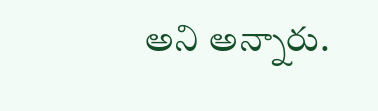అని అన్నారు.